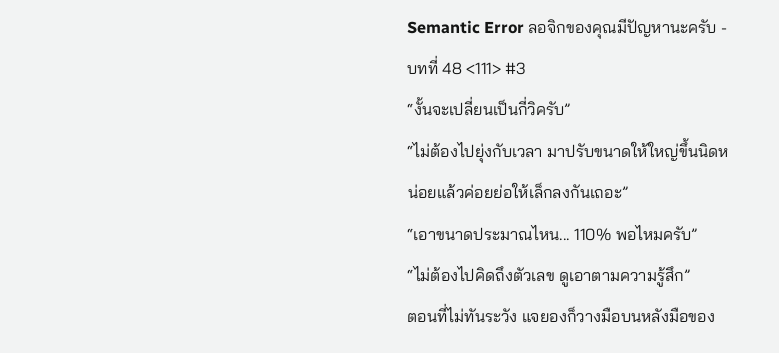Semantic Error ลอจิกของคุณมีปัญหานะครับ - บทที่ 48 <111> #3
“งั้นจะเปลี่ยนเป็นกี่วิครับ”
“ไม่ต้องไปยุ่งกับเวลา มาปรับขนาดให้ใหญ่ขึ้นนิดหน่อยแล้วค่อยย่อให้เล็กลงกันเถอะ”
“เอาขนาดประมาณไหน... 110% พอไหมครับ”
“ไม่ต้องไปคิดถึงตัวเลข ดูเอาตามความรู้สึก”
ตอนที่ไม่ทันระวัง แจยองก็วางมือบนหลังมือของ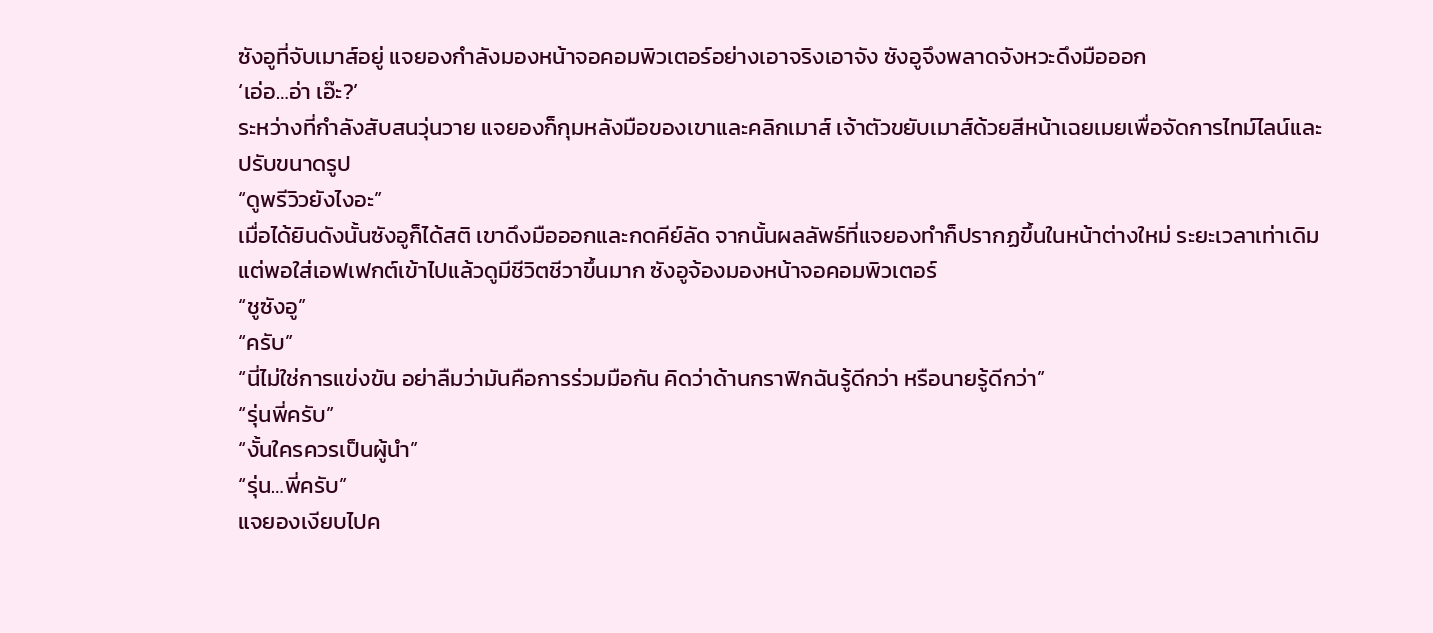ซังอูที่จับเมาส์อยู่ แจยองกำลังมองหน้าจอคอมพิวเตอร์อย่างเอาจริงเอาจัง ซังอูจึงพลาดจังหวะดึงมือออก
‘เอ่อ…อ่า เอ๊ะ?’
ระหว่างที่กำลังสับสนวุ่นวาย แจยองก็กุมหลังมือของเขาและคลิกเมาส์ เจ้าตัวขยับเมาส์ด้วยสีหน้าเฉยเมยเพื่อจัดการไทม์ไลน์และปรับขนาดรูป
“ดูพรีวิวยังไงอะ”
เมื่อได้ยินดังนั้นซังอูก็ได้สติ เขาดึงมือออกและกดคีย์ลัด จากนั้นผลลัพธ์ที่แจยองทำก็ปรากฏขึ้นในหน้าต่างใหม่ ระยะเวลาเท่าเดิม แต่พอใส่เอฟเฟกต์เข้าไปแล้วดูมีชีวิตชีวาขึ้นมาก ซังอูจ้องมองหน้าจอคอมพิวเตอร์
“ชูซังอู”
“ครับ”
“นี่ไม่ใช่การแข่งขัน อย่าลืมว่ามันคือการร่วมมือกัน คิดว่าด้านกราฟิกฉันรู้ดีกว่า หรือนายรู้ดีกว่า”
“รุ่นพี่ครับ”
“งั้นใครควรเป็นผู้นำ”
“รุ่น…พี่ครับ”
แจยองเงียบไปค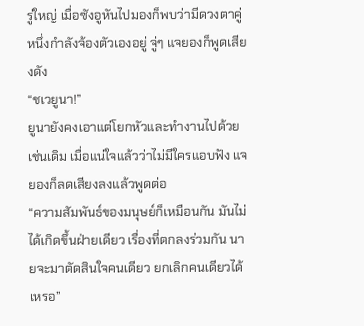รู่ใหญ่ เมื่อซังอูหันไปมองก็พบว่ามีดวงตาคู่หนึ่งกำลังจ้องตัวเองอยู่ จู่ๆ แจยองก็พูดเสียงดัง
“ชเวยูนา!”
ยูนายังคงเอาแต่โยกหัวและทำงานไปด้วยเช่นเดิม เมื่อแน่ใจแล้วว่าไม่มีใครแอบฟัง แจยองก็ลดเสียงลงแล้วพูดต่อ
“ความสัมพันธ์ของมนุษย์ก็เหมือนกัน มันไม่ได้เกิดขึ้นฝ่ายเดียว เรื่องที่ตกลงร่วมกัน นายจะมาตัดสินใจคนเดียว ยกเลิกคนเดียวได้เหรอ”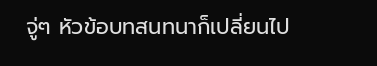จู่ๆ หัวข้อบทสนทนาก็เปลี่ยนไป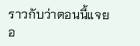ราวกับว่าตอนนี้แจยอ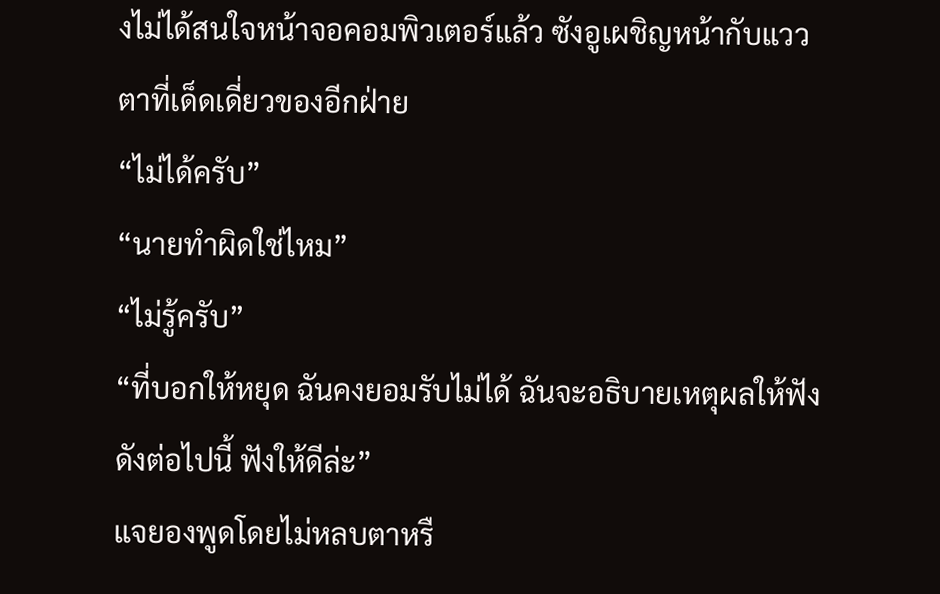งไม่ได้สนใจหน้าจอคอมพิวเตอร์แล้ว ซังอูเผชิญหน้ากับแววตาที่เด็ดเดี่ยวของอีกฝ่าย
“ไม่ได้ครับ”
“นายทำผิดใช่ไหม”
“ไม่รู้ครับ”
“ที่บอกให้หยุด ฉันคงยอมรับไม่ได้ ฉันจะอธิบายเหตุผลให้ฟังดังต่อไปนี้ ฟังให้ดีล่ะ”
แจยองพูดโดยไม่หลบตาหรื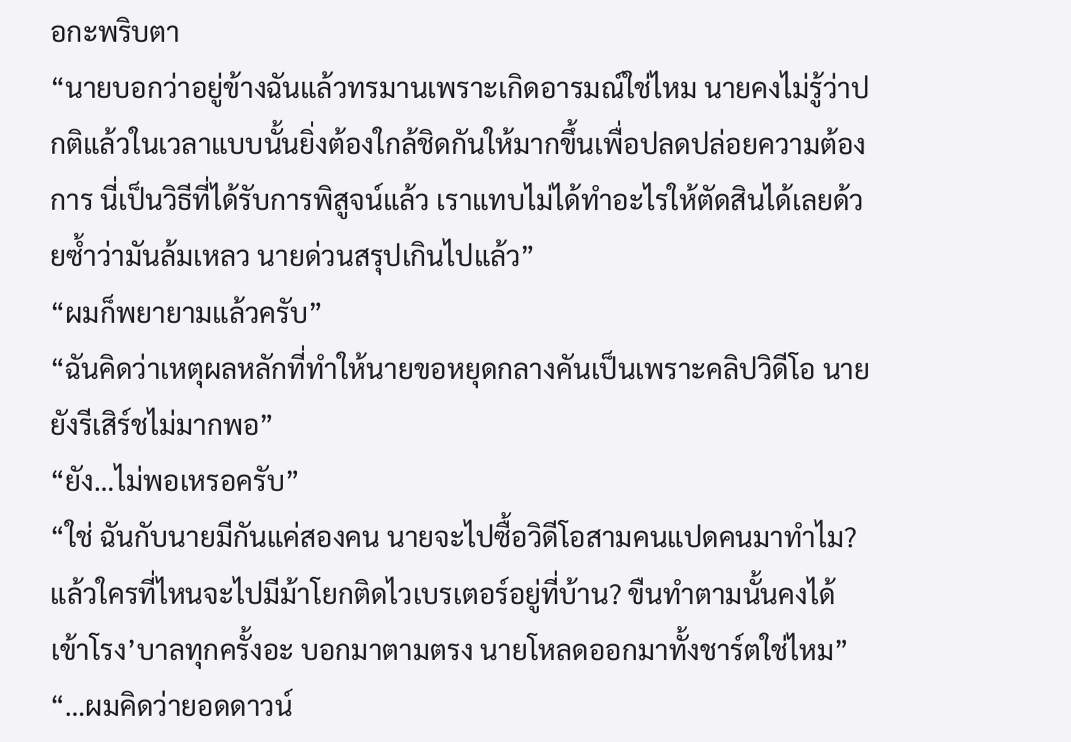อกะพริบตา
“นายบอกว่าอยู่ข้างฉันแล้วทรมานเพราะเกิดอารมณ์ใช่ไหม นายคงไม่รู้ว่าปกติแล้วในเวลาแบบนั้นยิ่งต้องใกล้ชิดกันให้มากขึ้นเพื่อปลดปล่อยความต้องการ นี่เป็นวิธีที่ได้รับการพิสูจน์แล้ว เราแทบไม่ได้ทำอะไรให้ตัดสินได้เลยด้วยซ้ำว่ามันล้มเหลว นายด่วนสรุปเกินไปแล้ว”
“ผมก็พยายามแล้วครับ”
“ฉันคิดว่าเหตุผลหลักที่ทำให้นายขอหยุดกลางคันเป็นเพราะคลิปวิดีโอ นายยังรีเสิร์ชไม่มากพอ”
“ยัง…ไม่พอเหรอครับ”
“ใช่ ฉันกับนายมีกันแค่สองคน นายจะไปซื้อวิดีโอสามคนแปดคนมาทำไม? แล้วใครที่ไหนจะไปมีม้าโยกติดไวเบรเตอร์อยู่ที่บ้าน? ขืนทำตามนั้นคงได้เข้าโรง’บาลทุกครั้งอะ บอกมาตามตรง นายโหลดออกมาทั้งชาร์ตใช่ไหม”
“…ผมคิดว่ายอดดาวน์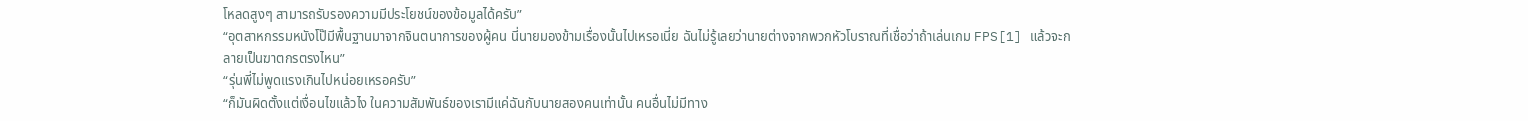โหลดสูงๆ สามารถรับรองความมีประโยชน์ของข้อมูลได้ครับ”
“อุตสาหกรรมหนังโป๊มีพื้นฐานมาจากจินตนาการของผู้คน นี่นายมองข้ามเรื่องนั้นไปเหรอเนี่ย ฉันไม่รู้เลยว่านายต่างจากพวกหัวโบราณที่เชื่อว่าถ้าเล่นเกม FPS[1] แล้วจะกลายเป็นฆาตกรตรงไหน”
“รุ่นพี่ไม่พูดแรงเกินไปหน่อยเหรอครับ”
“ก็มันผิดตั้งแต่เงื่อนไขแล้วไง ในความสัมพันธ์ของเรามีแค่ฉันกับนายสองคนเท่านั้น คนอื่นไม่มีทาง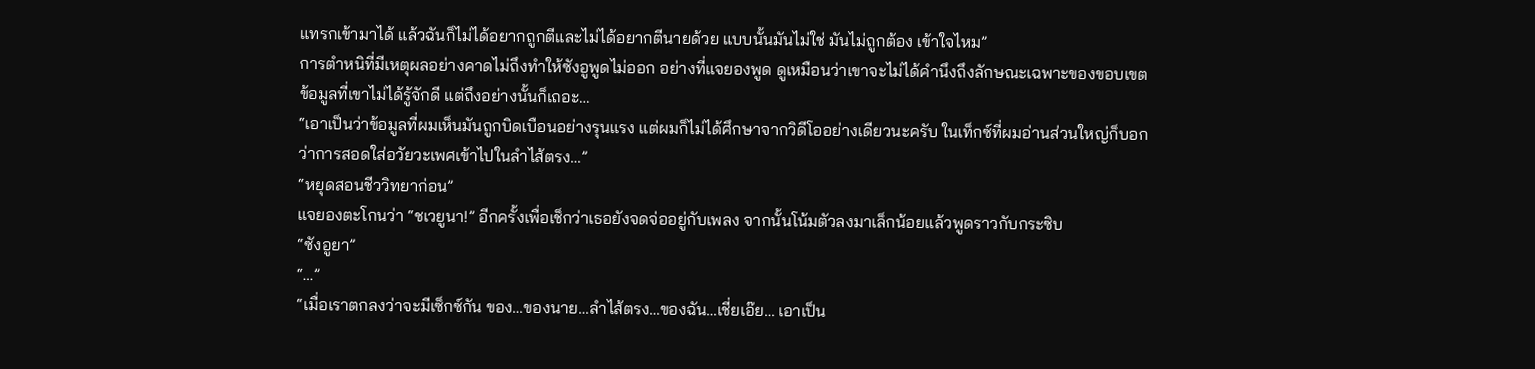แทรกเข้ามาได้ แล้วฉันก็ไม่ได้อยากถูกตีและไม่ได้อยากตีนายด้วย แบบนั้นมันไม่ใช่ มันไม่ถูกต้อง เข้าใจไหม”
การตำหนิที่มีเหตุผลอย่างคาดไม่ถึงทำให้ซังอูพูดไม่ออก อย่างที่แจยองพูด ดูเหมือนว่าเขาจะไม่ได้คำนึงถึงลักษณะเฉพาะของขอบเขตข้อมูลที่เขาไม่ได้รู้จักดี แต่ถึงอย่างนั้นก็เถอะ…
“เอาเป็นว่าข้อมูลที่ผมเห็นมันถูกบิดเบือนอย่างรุนแรง แต่ผมก็ไม่ได้ศึกษาจากวิดีโออย่างเดียวนะครับ ในเท็กซ์ที่ผมอ่านส่วนใหญ่ก็บอกว่าการสอดใส่อวัยวะเพศเข้าไปในลำไส้ตรง…”
“หยุดสอนชีววิทยาก่อน”
แจยองตะโกนว่า “ชเวยูนา!” อีกครั้งเพื่อเช็กว่าเธอยังจดจ่ออยู่กับเพลง จากนั้นโน้มตัวลงมาเล็กน้อยแล้วพูดราวกับกระซิบ
“ซังอูยา”
“…”
“เมื่อเราตกลงว่าจะมีเซ็กซ์กัน ของ…ของนาย…ลำไส้ตรง…ของฉัน…เชี่ยเอ๊ย… เอาเป็น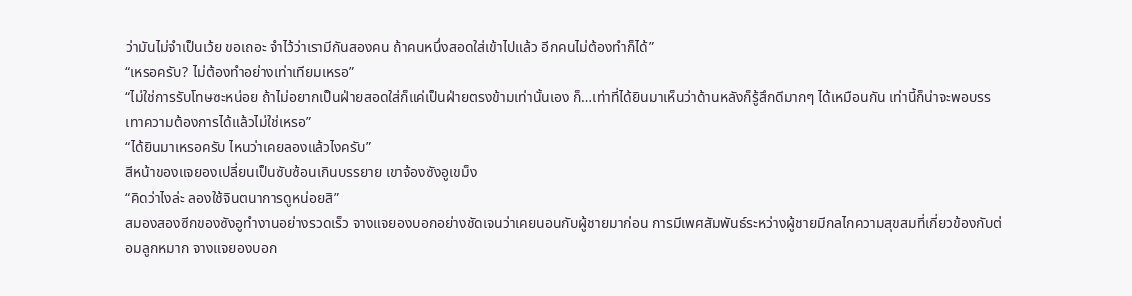ว่ามันไม่จำเป็นเว้ย ขอเถอะ จำไว้ว่าเรามีกันสองคน ถ้าคนหนึ่งสอดใส่เข้าไปแล้ว อีกคนไม่ต้องทำก็ได้”
“เหรอครับ? ไม่ต้องทำอย่างเท่าเทียมเหรอ”
“ไม่ใช่การรับโทษซะหน่อย ถ้าไม่อยากเป็นฝ่ายสอดใส่ก็แค่เป็นฝ่ายตรงข้ามเท่านั้นเอง ก็…เท่าที่ได้ยินมาเห็นว่าด้านหลังก็รู้สึกดีมากๆ ได้เหมือนกัน เท่านี้ก็น่าจะพอบรรเทาความต้องการได้แล้วไม่ใช่เหรอ”
“ได้ยินมาเหรอครับ ไหนว่าเคยลองแล้วไงครับ”
สีหน้าของแจยองเปลี่ยนเป็นซับซ้อนเกินบรรยาย เขาจ้องซังอูเขม็ง
“คิดว่าไงล่ะ ลองใช้จินตนาการดูหน่อยสิ”
สมองสองซีกของซังอูทำงานอย่างรวดเร็ว จางแจยองบอกอย่างชัดเจนว่าเคยนอนกับผู้ชายมาก่อน การมีเพศสัมพันธ์ระหว่างผู้ชายมีกลไกความสุขสมที่เกี่ยวข้องกับต่อมลูกหมาก จางแจยองบอก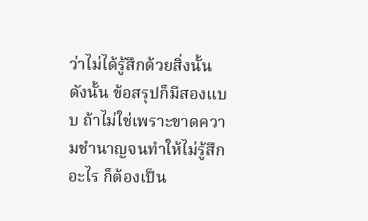ว่าไม่ได้รู้สึกด้วยสิ่งนั้น ดังนั้น ข้อสรุปก็มีสองแบบ ถ้าไม่ใช่เพราะขาดความชำนาญจนทำให้ไม่รู้สึกอะไร ก็ต้องเป็น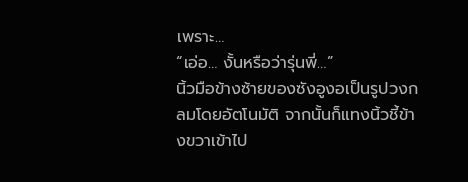เพราะ…
“เอ่อ… งั้นหรือว่ารุ่นพี่…”
นิ้วมือข้างซ้ายของซังอูงอเป็นรูปวงกลมโดยอัตโนมัติ จากนั้นก็แทงนิ้วชี้ข้างขวาเข้าไป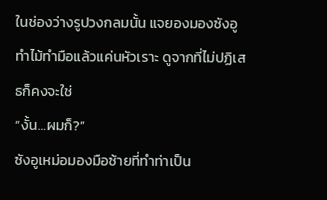ในช่องว่างรูปวงกลมนั้น แจยองมองซังอูทำไม้ทำมือแล้วแค่นหัวเราะ ดูจากที่ไม่ปฏิเสธก็คงจะใช่
“งั้น…ผมก็?”
ซังอูเหม่อมองมือซ้ายที่ทำท่าเป็น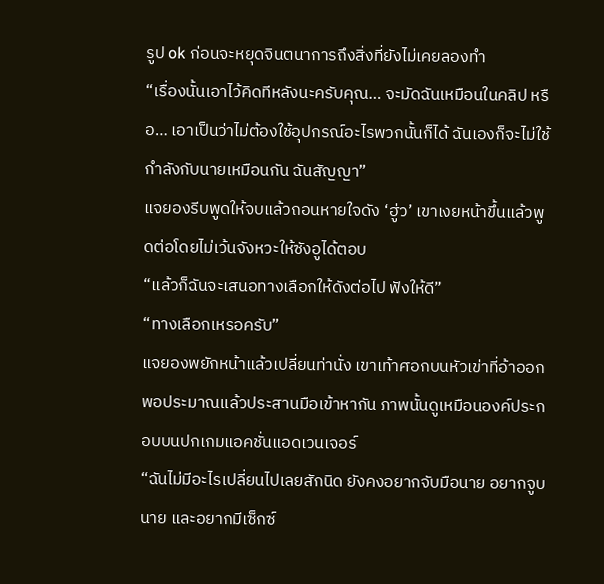รูป ok ก่อนจะหยุดจินตนาการถึงสิ่งที่ยังไม่เคยลองทำ
“เรื่องนั้นเอาไว้คิดทีหลังนะครับคุณ… จะมัดฉันเหมือนในคลิป หรือ… เอาเป็นว่าไม่ต้องใช้อุปกรณ์อะไรพวกนั้นก็ได้ ฉันเองก็จะไม่ใช้กำลังกับนายเหมือนกัน ฉันสัญญา”
แจยองรีบพูดให้จบแล้วถอนหายใจดัง ‘ฮู่ว’ เขาเงยหน้าขึ้นแล้วพูดต่อโดยไม่เว้นจังหวะให้ซังอูได้ตอบ
“แล้วก็ฉันจะเสนอทางเลือกให้ดังต่อไป ฟังให้ดี”
“ทางเลือกเหรอครับ”
แจยองพยักหน้าแล้วเปลี่ยนท่านั่ง เขาเท้าศอกบนหัวเข่าที่อ้าออกพอประมาณแล้วประสานมือเข้าหากัน ภาพนั้นดูเหมือนองค์ประกอบบนปกเกมแอคชั่นแอดเวนเจอร์
“ฉันไม่มีอะไรเปลี่ยนไปเลยสักนิด ยังคงอยากจับมือนาย อยากจูบนาย และอยากมีเซ็กซ์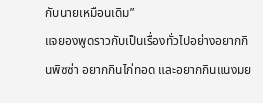กับนายเหมือนเดิม”
แจยองพูดราวกับเป็นเรื่องทั่วไปอย่างอยากกินพิซซ่า อยากกินไก่ทอด และอยากกินแนงมย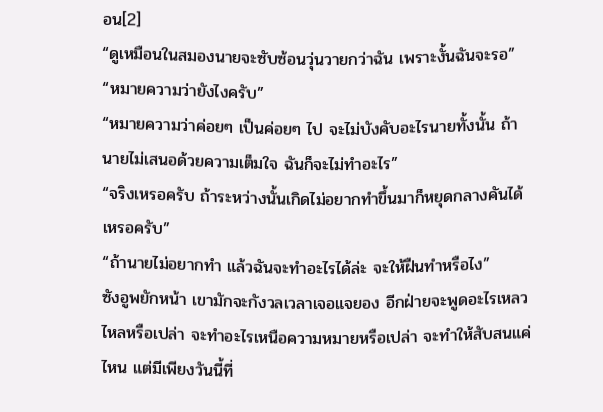อน[2]
“ดูเหมือนในสมองนายจะซับซ้อนวุ่นวายกว่าฉัน เพราะงั้นฉันจะรอ”
“หมายความว่ายังไงครับ”
“หมายความว่าค่อยๆ เป็นค่อยๆ ไป จะไม่บังคับอะไรนายทั้งนั้น ถ้านายไม่เสนอด้วยความเต็มใจ ฉันก็จะไม่ทำอะไร”
“จริงเหรอครับ ถ้าระหว่างนั้นเกิดไม่อยากทำขึ้นมาก็หยุดกลางคันได้เหรอครับ”
“ถ้านายไม่อยากทำ แล้วฉันจะทำอะไรได้ล่ะ จะให้ฝืนทำหรือไง”
ซังอูพยักหน้า เขามักจะกังวลเวลาเจอแจยอง อีกฝ่ายจะพูดอะไรเหลวไหลหรือเปล่า จะทำอะไรเหนือความหมายหรือเปล่า จะทำให้สับสนแค่ไหน แต่มีเพียงวันนี้ที่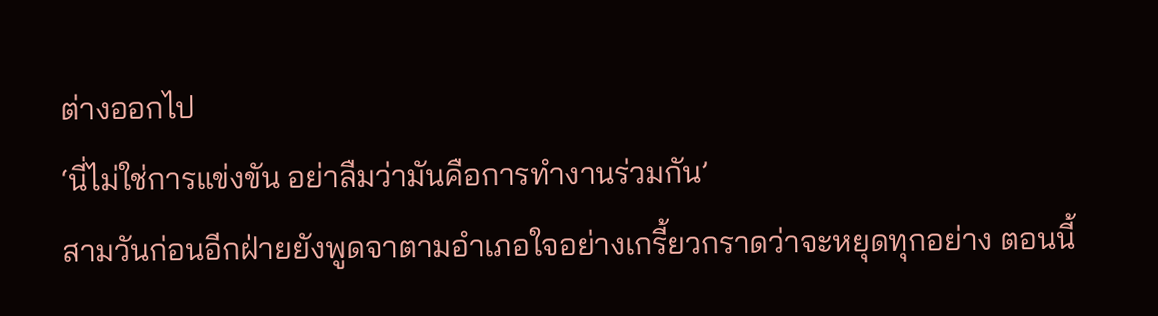ต่างออกไป
‘นี่ไม่ใช่การแข่งขัน อย่าลืมว่ามันคือการทำงานร่วมกัน’
สามวันก่อนอีกฝ่ายยังพูดจาตามอำเภอใจอย่างเกรี้ยวกราดว่าจะหยุดทุกอย่าง ตอนนี้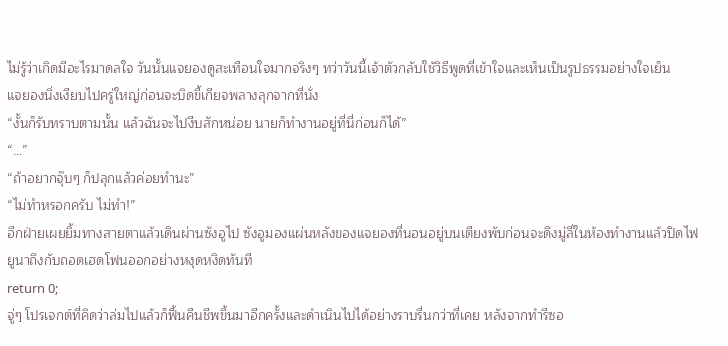ไม่รู้ว่าเกิดมีอะไรมาดลใจ วันนั้นแจยองดูสะเทือนใจมากจริงๆ ทว่าวันนี้เจ้าตัวกลับใช้วิธีพูดที่เข้าใจและเห็นเป็นรูปธรรมอย่างใจเย็น
แจยองนิ่งเงียบไปครู่ใหญ่ก่อนจะบิดขี้เกียจพลางลุกจากที่นั่ง
“งั้นก็รับทราบตามนั้น แล้วฉันจะไปงีบสักหน่อย นายก็ทำงานอยู่ที่นี่ก่อนก็ได้”
“…”
“ถ้าอยากจุ๊บๆ ก็ปลุกแล้วค่อยทำนะ”
“ไม่ทำหรอกครับ ไม่ทำ!”
อีกฝ่ายเผยยิ้มทางสายตาแล้วเดินผ่านซังอูไป ซังอูมองแผ่นหลังของแจยองที่นอนอยู่บนเตียงพับก่อนจะดึงมู่ลี่ในห้องทำงานแล้วปิดไฟ ยูนาถึงกับถอดเฮดโฟนออกอย่างหงุดหงิดทันที
return 0;
จู่ๆ โปรเจกต์ที่คิดว่าล่มไปแล้วก็ฟื้นคืนชีพขึ้นมาอีกครั้งและดำเนินไปได้อย่างราบรื่นกว่าที่เคย หลังจากทำรีซอ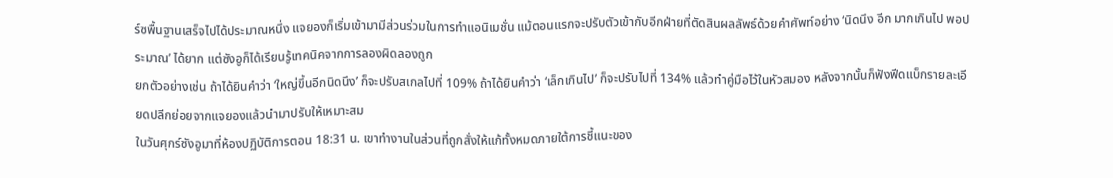ร์ซพื้นฐานเสร็จไปได้ประมาณหนึ่ง แจยองก็เริ่มเข้ามามีส่วนร่วมในการทำแอนิเมชั่น แม้ตอนแรกจะปรับตัวเข้ากับอีกฝ่ายที่ตัดสินผลลัพธ์ด้วยคำศัพท์อย่าง ‘นิดนึง อีก มากเกินไป พอประมาณ’ ได้ยาก แต่ซังอูก็ได้เรียนรู้เทคนิคจากการลองผิดลองถูก
ยกตัวอย่างเช่น ถ้าได้ยินคำว่า ‘ใหญ่ขึ้นอีกนิดนึง’ ก็จะปรับสเกลไปที่ 109% ถ้าได้ยินคำว่า ‘เล็กเกินไป’ ก็จะปรับไปที่ 134% แล้วทำคู่มือไว้ในหัวสมอง หลังจากนั้นก็ฟังฟีดแบ็กรายละเอียดปลีกย่อยจากแจยองแล้วนำมาปรับให้เหมาะสม
ในวันศุกร์ซังอูมาที่ห้องปฏิบัติการตอน 18:31 น. เขาทำงานในส่วนที่ถูกสั่งให้แก้ทั้งหมดภายใต้การชี้แนะของ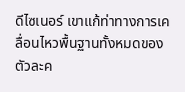ดีไซเนอร์ เขาแก้ท่าทางการเคลื่อนไหวพื้นฐานทั้งหมดของตัวละค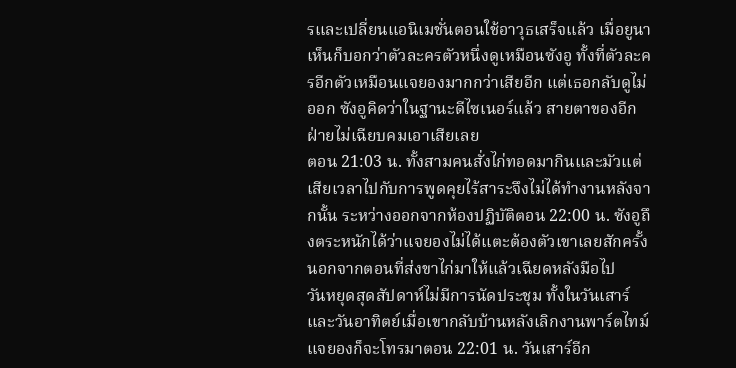รและเปลี่ยนแอนิเมชั่นตอนใช้อาวุธเสร็จแล้ว เมื่อยูนาเห็นก็บอกว่าตัวละครตัวหนึ่งดูเหมือนซังอู ทั้งที่ตัวละครอีกตัวเหมือนแจยองมากกว่าเสียอีก แต่เธอกลับดูไม่ออก ซังอูคิดว่าในฐานะดีไซเนอร์แล้ว สายตาของอีกฝ่ายไม่เฉียบคมเอาเสียเลย
ตอน 21:03 น. ทั้งสามคนสั่งไก่ทอดมากินและมัวแต่เสียเวลาไปกับการพูดคุยไร้สาระจึงไม่ได้ทำงานหลังจากนั้น ระหว่างออกจากห้องปฏิบัติตอน 22:00 น. ซังอูถึงตระหนักได้ว่าแจยองไม่ได้แตะต้องตัวเขาเลยสักครั้งนอกจากตอนที่ส่งขาไก่มาให้แล้วเฉียดหลังมือไป
วันหยุดสุดสัปดาห์ไม่มีการนัดประชุม ทั้งในวันเสาร์และวันอาทิตย์เมื่อเขากลับบ้านหลังเลิกงานพาร์ตไทม์ แจยองก็จะโทรมาตอน 22:01 น. วันเสาร์อีก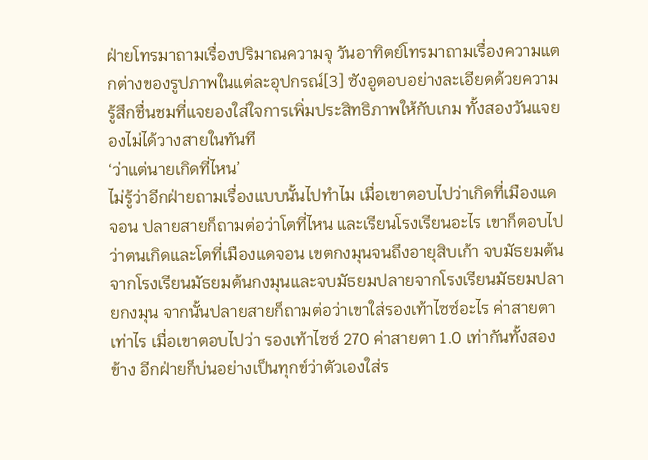ฝ่ายโทรมาถามเรื่องปริมาณความจุ วันอาทิตย์โทรมาถามเรื่องความแตกต่างของรูปภาพในแต่ละอุปกรณ์[3] ซังอูตอบอย่างละเอียดด้วยความรู้สึกชื่นชมที่แจยองใส่ใจการเพิ่มประสิทธิภาพให้กับเกม ทั้งสองวันแจยองไม่ได้วางสายในทันที
‘ว่าแต่นายเกิดที่ไหน’
ไม่รู้ว่าอีกฝ่ายถามเรื่องแบบนั้นไปทำไม เมื่อเขาตอบไปว่าเกิดที่เมืองแดจอน ปลายสายก็ถามต่อว่าโตที่ไหน และเรียนโรงเรียนอะไร เขาก็ตอบไปว่าตนเกิดและโตที่เมืองแดจอน เขตกงมุนจนถึงอายุสิบเก้า จบมัธยมต้นจากโรงเรียนมัธยมต้นกงมุนและจบมัธยมปลายจากโรงเรียนมัธยมปลายกงมุน จากนั้นปลายสายก็ถามต่อว่าเขาใส่รองเท้าไซซ์อะไร ค่าสายตาเท่าไร เมื่อเขาตอบไปว่า รองเท้าไซซ์ 270 ค่าสายตา 1.0 เท่ากันทั้งสองข้าง อีกฝ่ายก็บ่นอย่างเป็นทุกข์ว่าตัวเองใส่ร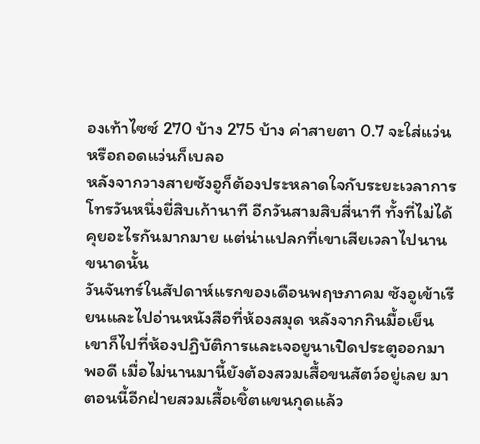องเท้าไซซ์ 270 บ้าง 275 บ้าง ค่าสายตา 0.7 จะใส่แว่นหรือถอดแว่นก็เบลอ
หลังจากวางสายซังอูก็ต้องประหลาดใจกับระยะเวลาการโทรวันหนึ่งยี่สิบเก้านาที อีกวันสามสิบสี่นาที ทั้งที่ไม่ได้คุยอะไรกันมากมาย แต่น่าแปลกที่เขาเสียเวลาไปนานขนาดนั้น
วันจันทร์ในสัปดาห์แรกของเดือนพฤษภาคม ซังอูเข้าเรียนและไปอ่านหนังสือที่ห้องสมุด หลังจากกินมื้อเย็นเขาก็ไปที่ห้องปฏิบัติการและเจอยูนาเปิดประตูออกมาพอดี เมื่อไม่นานมานี้ยังต้องสวมเสื้อขนสัตว์อยู่เลย มาตอนนี้อีกฝ่ายสวมเสื้อเชิ้ตแขนกุดแล้ว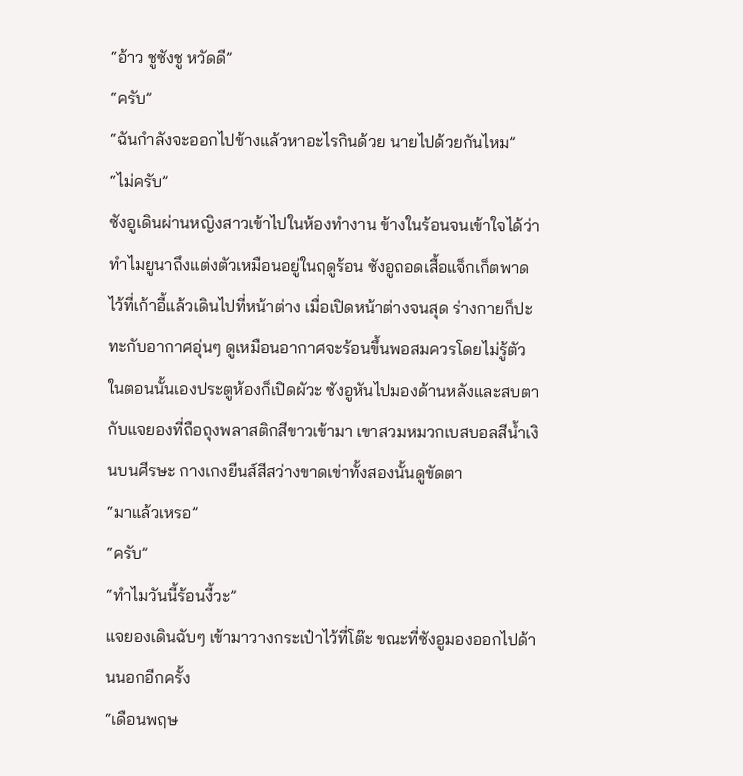“อ้าว ชูซังชู หวัดดี”
“ครับ”
“ฉันกำลังจะออกไปข้างแล้วหาอะไรกินด้วย นายไปด้วยกันไหม”
“ไม่ครับ”
ซังอูเดินผ่านหญิงสาวเข้าไปในห้องทำงาน ข้างในร้อนจนเข้าใจได้ว่าทำไมยูนาถึงแต่งตัวเหมือนอยู่ในฤดูร้อน ซังอูถอดเสื้อแจ็กเก็ตพาดไว้ที่เก้าอี้แล้วเดินไปที่หน้าต่าง เมื่อเปิดหน้าต่างจนสุด ร่างกายก็ปะทะกับอากาศอุ่นๆ ดูเหมือนอากาศจะร้อนขึ้นพอสมควรโดยไม่รู้ตัว
ในตอนนั้นเองประตูห้องก็เปิดผัวะ ซังอูหันไปมองด้านหลังและสบตากับแจยองที่ถือถุงพลาสติกสีขาวเข้ามา เขาสวมหมวกเบสบอลสีน้ำเงินบนศีรษะ กางเกงยีนส์สีสว่างขาดเข่าทั้งสองนั้นดูขัดตา
“มาแล้วเหรอ”
“ครับ”
“ทำไมวันนี้ร้อนงี้วะ”
แจยองเดินฉับๆ เข้ามาวางกระเป๋าไว้ที่โต๊ะ ขณะที่ซังอูมองออกไปด้านนอกอีกครั้ง
“เดือนพฤษ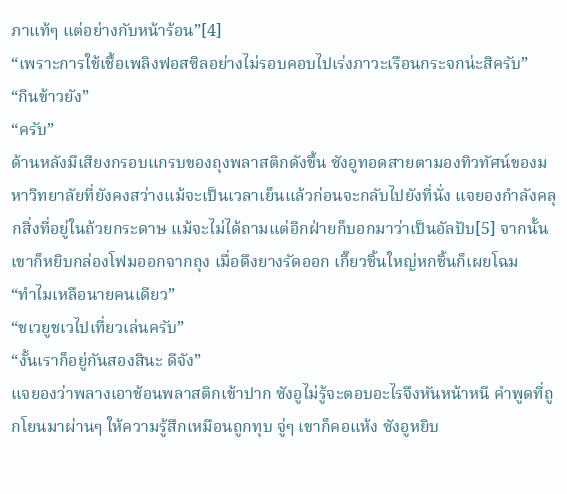ภาแท้ๆ แต่อย่างกับหน้าร้อน”[4]
“เพราะการใช้เชื้อเพลิงฟอสซิลอย่างไม่รอบคอบไปเร่งภาวะเรือนกระจกน่ะสิครับ”
“กินข้าวยัง”
“ครับ”
ด้านหลังมีเสียงกรอบแกรบของถุงพลาสติกดังขึ้น ซังอูทอดสายตามองทิวทัศน์ของมหาวิทยาลัยที่ยังคงสว่างแม้จะเป็นเวลาเย็นแล้วก่อนจะกลับไปยังที่นั่ง แจยองกำลังคลุกสิ่งที่อยู่ในถ้วยกระดาษ แม้จะไม่ได้ถามแต่อีกฝ่ายก็บอกมาว่าเป็นอัลปับ[5] จากนั้นเขาก็หยิบกล่องโฟมออกจากถุง เมื่อดึงยางรัดออก เกี๊ยวชิ้นใหญ่หกชิ้นก็เผยโฉม
“ทำไมเหลือนายคนเดียว”
“ชเวยูชเวไปเที่ยวเล่นครับ”
“งั้นเราก็อยู่กันสองสินะ ดีจัง”
แจยองว่าพลางเอาช้อนพลาสติกเข้าปาก ซังอูไม่รู้จะตอบอะไรจึงหันหน้าหนี คำพูดที่ถูกโยนมาผ่านๆ ให้ความรู้สึกเหมือนถูกทุบ จู่ๆ เขาก็คอแห้ง ซังอูหยิบ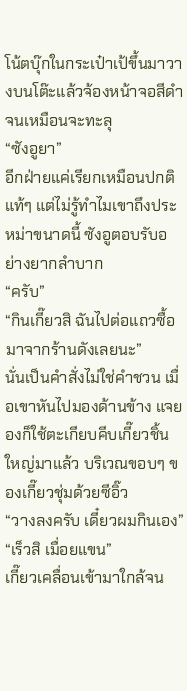โน้ตบุ๊กในกระเป๋าเป้ขึ้นมาวางบนโต๊ะแล้วจ้องหน้าจอสีดำจนเหมือนจะทะลุ
“ซังอูยา”
อีกฝ่ายแค่เรียกเหมือนปกติแท้ๆ แต่ไม่รู้ทำไมเขาถึงประหม่าขนาดนี้ ซังอูตอบรับอย่างยากลำบาก
“ครับ”
“กินเกี๊ยวสิ ฉันไปต่อแถวซื้อมาจากร้านดังเลยนะ”
นั่นเป็นคำสั่งไม่ใช่คำชวน เมื่อเขาหันไปมองด้านข้าง แจยองก็ใช้ตะเกียบคีบเกี๊ยวชิ้นใหญ่มาแล้ว บริเวณขอบๆ ของเกี๊ยวชุ่มด้วยซีอิ๊ว
“วางลงครับ เดี๋ยวผมกินเอง”
“เร็วสิ เมื่อยแขน”
เกี๊ยวเคลื่อนเข้ามาใกล้จน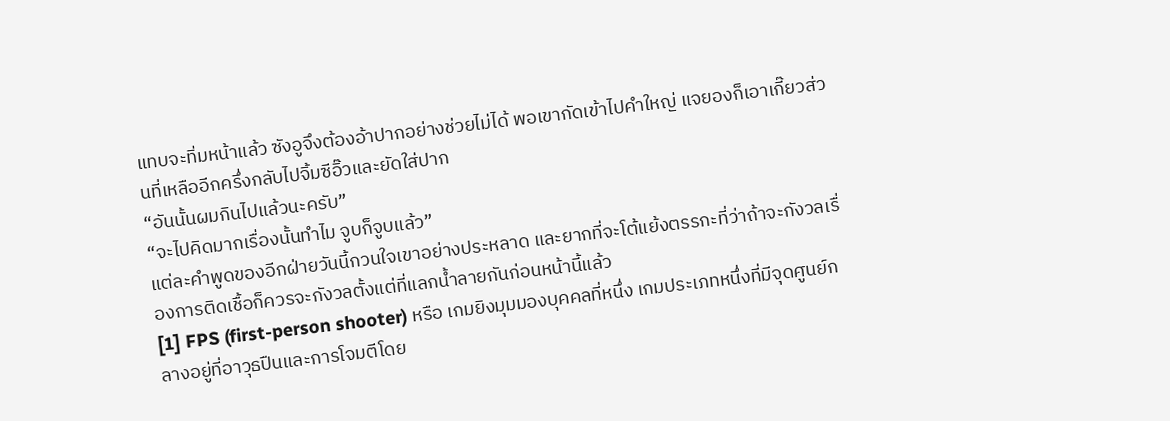แทบจะทิ่มหน้าแล้ว ซังอูจึงต้องอ้าปากอย่างช่วยไม่ได้ พอเขากัดเข้าไปคำใหญ่ แจยองก็เอาเกี๊ยวส่วนที่เหลืออีกครึ่งกลับไปจิ้มซีอิ๊วและยัดใส่ปาก
“อันนั้นผมกินไปแล้วนะครับ”
“จะไปคิดมากเรื่องนั้นทำไม จูบก็จูบแล้ว”
แต่ละคำพูดของอีกฝ่ายวันนี้กวนใจเขาอย่างประหลาด และยากที่จะโต้แย้งตรรกะที่ว่าถ้าจะกังวลเรื่องการติดเชื้อก็ควรจะกังวลตั้งแต่ที่แลกน้ำลายกันก่อนหน้านี้แล้ว
[1] FPS (first-person shooter) หรือ เกมยิงมุมมองบุคคลที่หนึ่ง เกมประเภทหนึ่งที่มีจุดศูนย์กลางอยู่ที่อาวุธปืนและการโจมตีโดย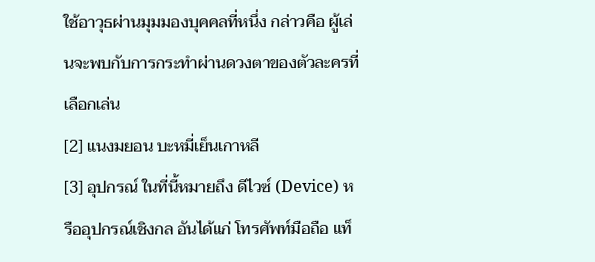ใช้อาวุธผ่านมุมมองบุคคลที่หนึ่ง กล่าวคือ ผู้เล่นจะพบกับการกระทำผ่านดวงตาของตัวละครที่เลือกเล่น
[2] แนงมยอน บะหมี่เย็นเกาหลี
[3] อุปกรณ์ ในที่นี้หมายถึง ดีไวซ์ (Device) หรืออุปกรณ์เชิงกล อันได้แก่ โทรศัพท์มือถือ แท็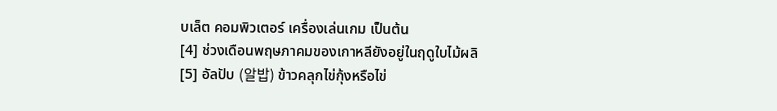บเล็ต คอมพิวเตอร์ เครื่องเล่นเกม เป็นต้น
[4] ช่วงเดือนพฤษภาคมของเกาหลียังอยู่ในฤดูใบไม้ผลิ
[5] อัลปับ (알밥) ข้าวคลุกไข่กุ้งหรือไข่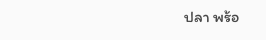ปลา พร้อ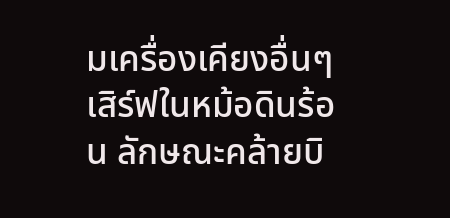มเครื่องเคียงอื่นๆ เสิร์ฟในหม้อดินร้อน ลักษณะคล้ายบิ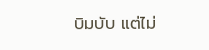บิมบับ แต่ไม่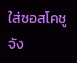ใส่ซอสโคชูจัง